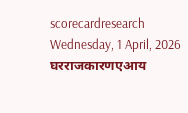scorecardresearch
Wednesday, 1 April, 2026
घरराजकारणएआय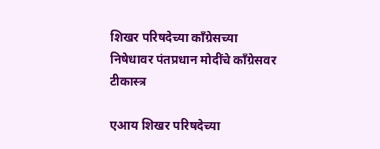शिखर परिषदेच्या काँग्रेसच्या निषेधावर पंतप्रधान मोदींचे काँग्रेसवर टीकास्त्र

एआय शिखर परिषदेच्या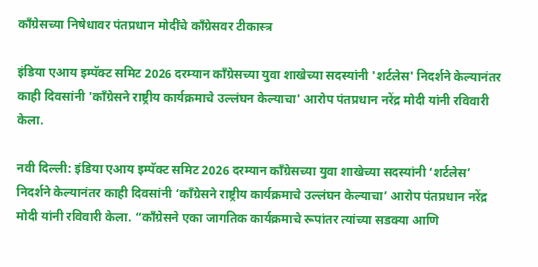काँग्रेसच्या निषेधावर पंतप्रधान मोदींचे काँग्रेसवर टीकास्त्र

इंडिया एआय इम्पॅक्ट समिट 2026 दरम्यान काँग्रेसच्या युवा शाखेच्या सदस्यांनी 'शर्टलेस' निदर्शने केल्यानंतर काही दिवसांनी 'काँग्रेसने राष्ट्रीय कार्यक्रमाचे उल्लंघन केल्याचा' आरोप पंतप्रधान नरेंद्र मोदी यांनी रविवारी केला.

नवी दिल्ली: इंडिया एआय इम्पॅक्ट समिट 2026 दरम्यान काँग्रेसच्या युवा शाखेच्या सदस्यांनी ‘शर्टलेस’ निदर्शने केल्यानंतर काही दिवसांनी ‘काँग्रेसने राष्ट्रीय कार्यक्रमाचे उल्लंघन केल्याचा’ आरोप पंतप्रधान नरेंद्र मोदी यांनी रविवारी केला. “काँग्रेसने एका जागतिक कार्यक्रमाचे रूपांतर त्यांच्या सडक्या आणि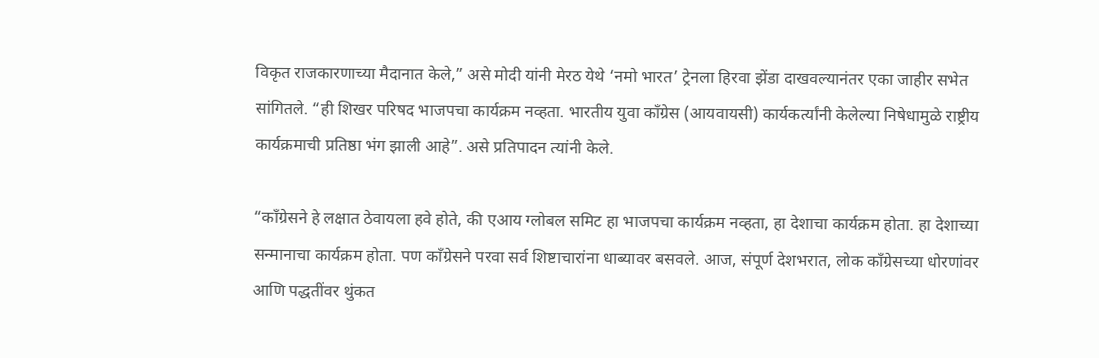विकृत राजकारणाच्या मैदानात केले,” असे मोदी यांनी मेरठ येथे ‘नमो भारत’ ट्रेनला हिरवा झेंडा दाखवल्यानंतर एका जाहीर सभेत सांगितले. “ही शिखर परिषद भाजपचा कार्यक्रम नव्हता. भारतीय युवा काँग्रेस (आयवायसी) कार्यकर्त्यांनी केलेल्या निषेधामुळे राष्ट्रीय कार्यक्रमाची प्रतिष्ठा भंग झाली आहे”. असे प्रतिपादन त्यांनी केले.

“काँग्रेसने हे लक्षात ठेवायला हवे होते, की एआय ग्लोबल समिट हा भाजपचा कार्यक्रम नव्हता, हा देशाचा कार्यक्रम होता. हा देशाच्या सन्मानाचा कार्यक्रम होता. पण काँग्रेसने परवा सर्व शिष्टाचारांना धाब्यावर बसवले. आज, संपूर्ण देशभरात, लोक काँग्रेसच्या धोरणांवर आणि पद्धतींवर थुंकत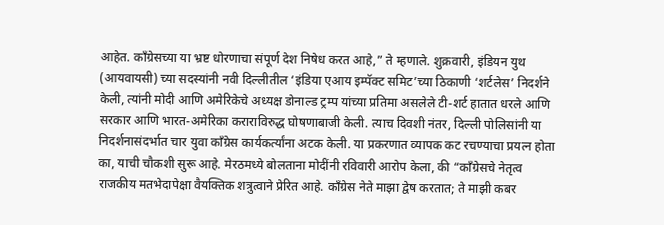आहेत. काँग्रेसच्या या भ्रष्ट धोरणाचा संपूर्ण देश निषेध करत आहे,” ते म्हणाले. शुक्रवारी, इंडियन युथ (आयवायसी) च्या सदस्यांनी नवी दिल्लीतील ‘इंडिया एआय इम्पॅक्ट समिट’च्या ठिकाणी ‘शर्टलेस’ निदर्शने केली, त्यांनी मोदी आणि अमेरिकेचे अध्यक्ष डोनाल्ड ट्रम्प यांच्या प्रतिमा असलेले टी-शर्ट हातात धरले आणि सरकार आणि भारत-अमेरिका कराराविरुद्ध घोषणाबाजी केली. त्याच दिवशी नंतर, दिल्ली पोलिसांनी या निदर्शनासंदर्भात चार युवा काँग्रेस कार्यकर्त्यांना अटक केली. या प्रकरणात व्यापक कट रचण्याचा प्रयत्न होता का, याची चौकशी सुरू आहे. मेरठमध्ये बोलताना मोदींनी रविवारी आरोप केला, की “काँग्रेसचे नेतृत्व राजकीय मतभेदापेक्षा वैयक्तिक शत्रुत्वाने प्रेरित आहे. काँग्रेस नेते माझा द्वेष करतात; ते माझी कबर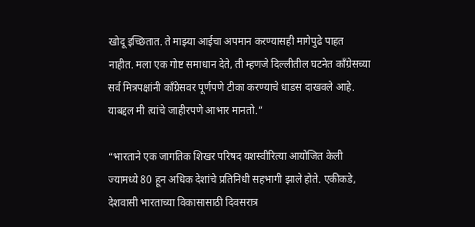खोदू इच्छितात. ते माझ्या आईचा अपमान करण्यासही मागेपुढे पाहत नाहीत. मला एक गोष्ट समाधान देते, ती म्हणजे दिल्लीतील घटनेत काँग्रेसच्या सर्व मित्रपक्षांनी काँग्रेसवर पूर्णपणे टीका करण्याचे धाडस दाखवले आहे. याबद्दल मी त्यांचे जाहीरपणे आभार मानतो.”

“भारताने एक जागतिक शिखर परिषद यशस्वीरित्या आयोजित केली ज्यामध्ये 80 हून अधिक देशांचे प्रतिनिधी सहभागी झाले होते. एकीकडे, देशवासी भारताच्या विकासासाठी दिवसरात्र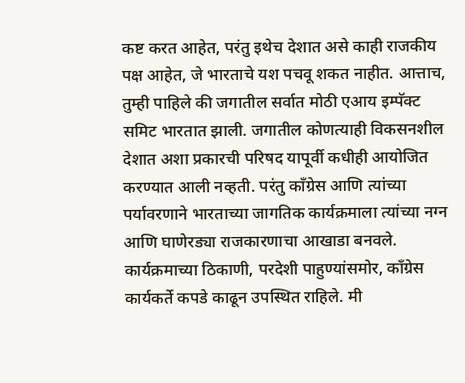कष्ट करत आहेत, परंतु इथेच देशात असे काही राजकीय पक्ष आहेत, जे भारताचे यश पचवू शकत नाहीत. आत्ताच, तुम्ही पाहिले की जगातील सर्वात मोठी एआय इम्पॅक्ट समिट भारतात झाली. जगातील कोणत्याही विकसनशील देशात अशा प्रकारची परिषद यापूर्वी कधीही आयोजित करण्यात आली नव्हती. परंतु काँग्रेस आणि त्यांच्या पर्यावरणाने भारताच्या जागतिक कार्यक्रमाला त्यांच्या नग्न आणि घाणेरड्या राजकारणाचा आखाडा बनवले. कार्यक्रमाच्या ठिकाणी, परदेशी पाहुण्यांसमोर, काँग्रेस कार्यकर्ते कपडे काढून उपस्थित राहिले. मी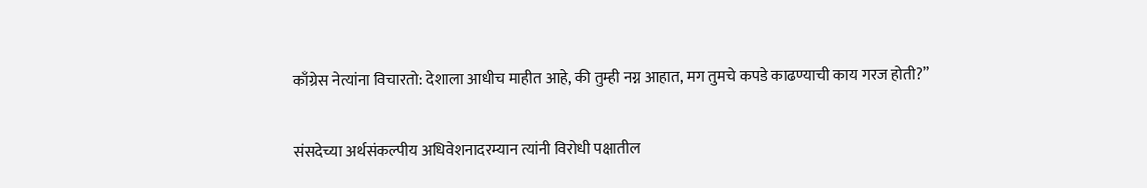काँग्रेस नेत्यांना विचारतो: देशाला आधीच माहीत आहे, की तुम्ही नग्न आहात, मग तुमचे कपडे काढण्याची काय गरज होती?”

संसदेच्या अर्थसंकल्पीय अधिवेशनादरम्यान त्यांनी विरोधी पक्षातील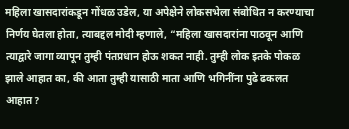महिला खासदारांकडून गोंधळ उडेल, या अपेक्षेने लोकसभेला संबोधित न करण्याचा निर्णय घेतला होता, त्याबद्दल मोदी म्हणाले, “महिला खासदारांना पाठवून आणि त्याद्वारे जागा व्यापून तुम्ही पंतप्रधान होऊ शकत नाही. तुम्ही लोक इतके पोकळ झाले आहात का, की आता तुम्ही यासाठी माता आणि भगिनींना पुढे ढकलत आहात?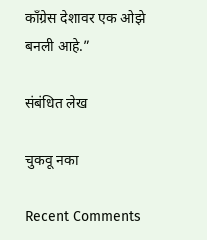काँग्रेस देशावर एक ओझे बनली आहे.”

संबंधित लेख

चुकवू नका

Recent Comments